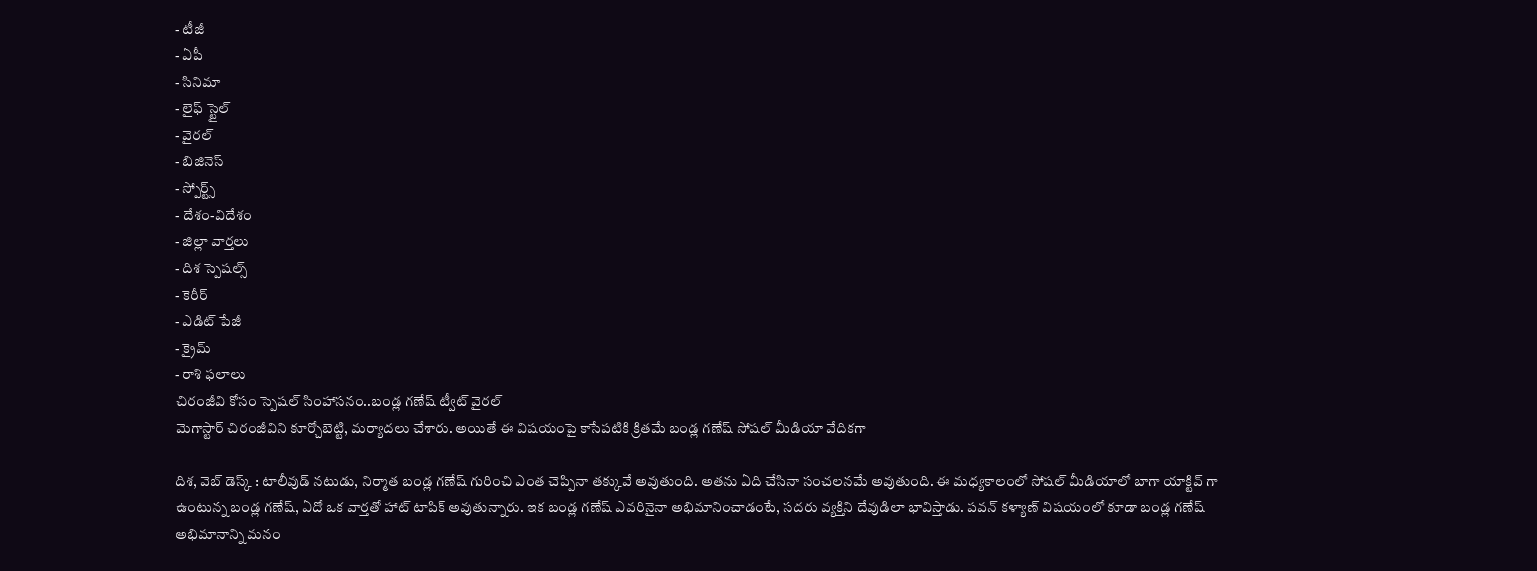- టీజీ
- ఏపీ
- సినిమా
- లైఫ్ స్టైల్
- వైరల్
- బిజినెస్
- స్పోర్ట్స్
- దేశం-విదేశం
- జిల్లా వార్తలు
- దిశ స్పెషల్స్
- కెరీర్
- ఎడిట్ పేజీ
- క్రైమ్
- రాశి ఫలాలు
చిరంజీవి కోసం స్పెషల్ సింహాసనం..బండ్ల గణేష్ ట్వీట్ వైరల్
మెగాస్టార్ చిరంజీవిని కూర్చోబెట్టి, మర్యాదలు చేశారు. అయితే ఈ విషయంపై కాసేపటికి క్రితమే బండ్ల గణేష్ సోషల్ మీడియా వేదికగా

దిశ, వెబ్ డెస్క్ : టాలీవుడ్ నటుడు, నిర్మాత బండ్ల గణేష్ గురించి ఎంత చెప్పినా తక్కువే అవుతుంది. అతను ఏది చేసినా సంచలనమే అవుతుంది. ఈ మధ్యకాలంలో సోషల్ మీడియాలో బాగా యాక్టివ్ గా ఉంటున్న బండ్ల గణేష్, ఏదో ఒక వార్తతో హాట్ టాపిక్ అవుతున్నారు. ఇక బండ్ల గణేష్ ఎవరినైనా అభిమానించాడంటే, సదరు వ్యక్తిని దేవుడిలా భావిస్తాడు. పవన్ కళ్యాణ్ విషయంలో కూడా బండ్ల గణేష్ అభిమానాన్ని మనం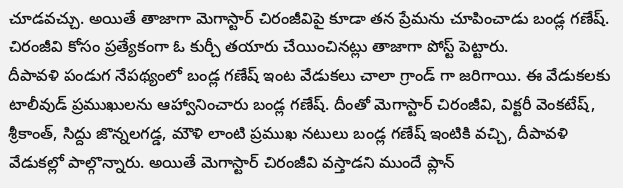చూడవచ్చు. అయితే తాజాగా మెగాస్టార్ చిరంజీవిపై కూడా తన ప్రేమను చూపించాడు బండ్ల గణేష్. చిరంజీవి కోసం ప్రత్యేకంగా ఓ కుర్చీ తయారు చేయించినట్లు తాజాగా పోస్ట్ పెట్టారు.
దీపావళి పండుగ నేపథ్యంలో బండ్ల గణేష్ ఇంట వేడుకలు చాలా గ్రాండ్ గా జరిగాయి. ఈ వేడుకలకు టాలీవుడ్ ప్రముఖులను ఆహ్వానించారు బండ్ల గణేష్. దీంతో మెగాస్టార్ చిరంజీవి, విక్టరీ వెంకటేష్, శ్రీకాంత్, సిద్దు జొన్నలగడ్డ, మౌళి లాంటి ప్రముఖ నటులు బండ్ల గణేష్ ఇంటికి వచ్చి, దీపావళి వేడుకల్లో పాల్గొన్నారు. అయితే మెగాస్టార్ చిరంజీవి వస్తాడని ముందే ప్లాన్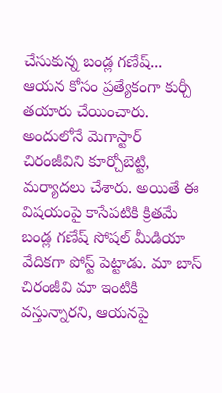చేసుకున్న బండ్ల గణేష్... ఆయన కోసం ప్రత్యేకంగా కుర్చీ తయారు చేయించారు.
అందులోనే మెగాస్టార్ చిరంజీవిని కూర్చోబెట్టి, మర్యాదలు చేశారు. అయితే ఈ విషయంపై కాసేపటికి క్రితమే బండ్ల గణేష్ సోషల్ మీడియా వేదికగా పోస్ట్ పెట్టాడు. మా బాస్ చిరంజీవి మా ఇంటికి వస్తున్నారని, ఆయనపై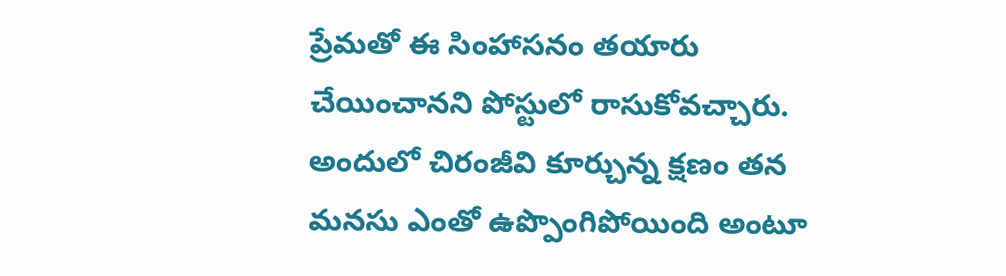ప్రేమతో ఈ సింహాసనం తయారు చేయించానని పోస్టులో రాసుకోవచ్చారు. అందులో చిరంజీవి కూర్చున్న క్షణం తన మనసు ఎంతో ఉప్పొంగిపోయింది అంటూ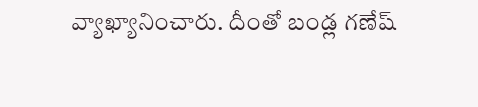వ్యాఖ్యానించారు. దీంతో బండ్ల గణేష్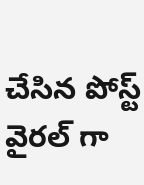చేసిన పోస్ట్ వైరల్ గా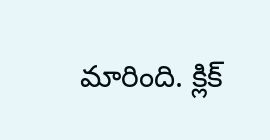మారింది. క్లిక్